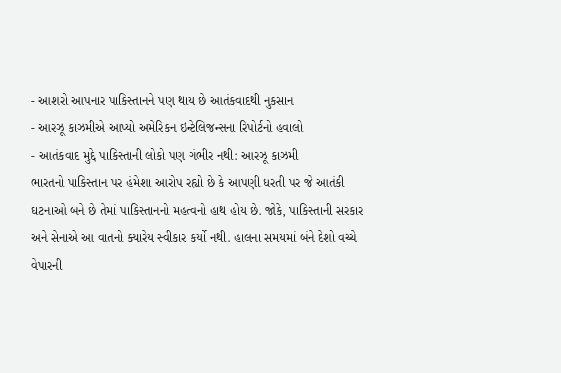- આશરો આપનાર પાકિસ્તાનને પણ થાય છે આતંકવાદથી નુકસાન
- આરઝૂ કાઝમીએ આપ્યો અમેરિકન ઇન્ટેલિજન્સના રિપોર્ટનો હવાલો
- આતંકવાદ મુદ્દે પાકિસ્તાની લોકો પણ ગંભીર નથી: આરઝૂ કાઝમી
ભારતનો પાકિસ્તાન પર હંમેશા આરોપ રહ્યો છે કે આપણી ધરતી પર જે આતંકી ઘટનાઓ બને છે તેમાં પાકિસ્તાનનો મહત્વનો હાથ હોય છે. જોકે, પાકિસ્તાની સરકાર અને સેનાએ આ વાતનો ક્યારેય સ્વીકાર કર્યો નથી. હાલના સમયમાં બંને દેશો વચ્ચે વેપારની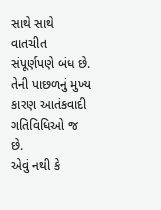સાથે સાથે વાતચીત સંપૂર્ણપણે બંધ છે. તેની પાછળનું મુખ્ય કારણ આતંકવાદી ગતિવિધિઓ જ છે.
એવું નથી કે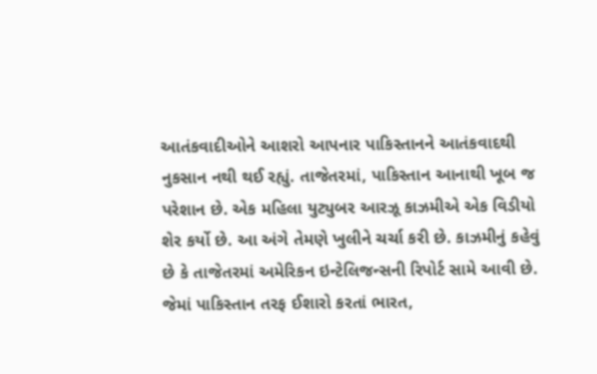આતંકવાદીઓને આશરો આપનાર પાકિસ્તાનને આતંકવાદથી નુકસાન નથી થઈ રહ્યું. તાજેતરમાં, પાકિસ્તાન આનાથી ખૂબ જ પરેશાન છે. એક મહિલા યુટ્યુબર આરઝૂ કાઝમીએ એક વિડીયો શેર કર્યો છે. આ અંગે તેમણે ખુલીને ચર્ચા કરી છે. કાઝમીનું કહેવું છે કે તાજેતરમાં અમેરિકન ઇન્ટેલિજન્સની રિપોર્ટ સામે આવી છે. જેમાં પાકિસ્તાન તરફ ઈશારો કરતાં ભારત,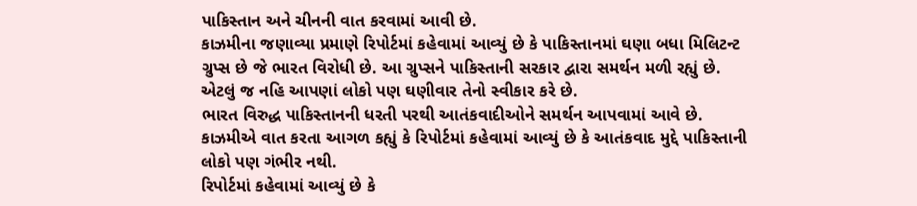પાકિસ્તાન અને ચીનની વાત કરવામાં આવી છે.
કાઝમીના જણાવ્યા પ્રમાણે રિપોર્ટમાં કહેવામાં આવ્યું છે કે પાકિસ્તાનમાં ઘણા બધા મિલિટન્ટ ગ્રુપ્સ છે જે ભારત વિરોધી છે. આ ગ્રુપ્સને પાકિસ્તાની સરકાર દ્વારા સમર્થન મળી રહ્યું છે. એટલું જ નહિ આપણાં લોકો પણ ઘણીવાર તેનો સ્વીકાર કરે છે.
ભારત વિરુદ્ધ પાકિસ્તાનની ધરતી પરથી આતંકવાદીઓને સમર્થન આપવામાં આવે છે. કાઝમીએ વાત કરતા આગળ કહ્યું કે રિપોર્ટમાં કહેવામાં આવ્યું છે કે આતંકવાદ મુદ્દે પાકિસ્તાની લોકો પણ ગંભીર નથી.
રિપોર્ટમાં કહેવામાં આવ્યું છે કે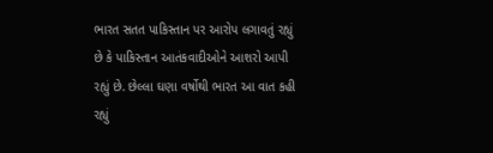ભારત સતત પાકિસ્તાન પર આરોપ લગાવતું રહ્યું છે કે પાકિસ્તાન આતંકવાદીઓને આશરો આપી રહ્યું છે. છેલ્લા ઘણા વર્ષોથી ભારત આ વાત કહી રહ્યું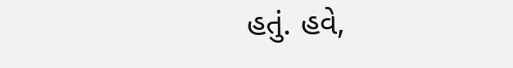હતું. હવે,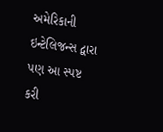અમેરિકાની ઇન્ટેલિજન્સ દ્વારા પણ આ સ્પષ્ટ કરી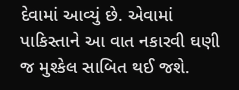દેવામાં આવ્યું છે. એવામાં પાકિસ્તાને આ વાત નકારવી ઘણી જ મુશ્કેલ સાબિત થઈ જશે.